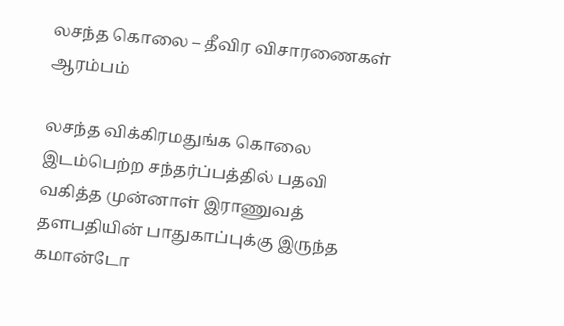லசந்த கொலை – தீவிர விசாரணைகள் ஆரம்பம்

லசந்த விக்கிரமதுங்க கொலை இடம்பெற்ற சந்தர்ப்பத்தில் பதவி வகித்த முன்னாள் இராணுவத் தளபதியின் பாதுகாப்புக்கு இருந்த கமான்டோ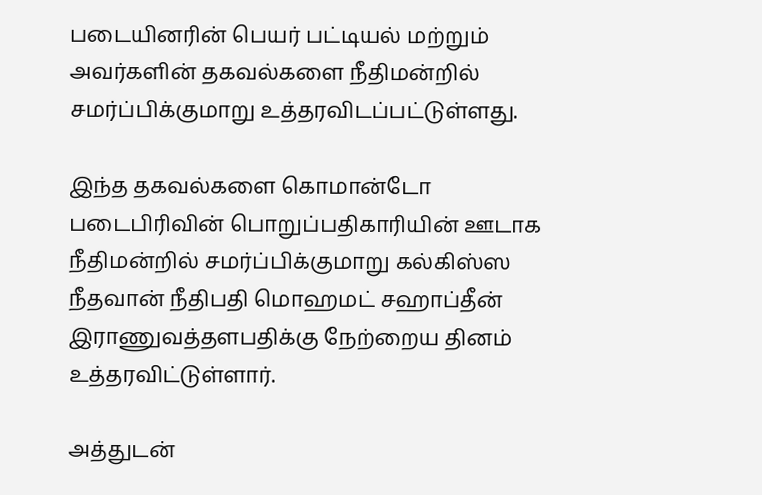படையினரின் பெயர் பட்டியல் மற்றும் அவர்களின் தகவல்களை நீதிமன்றில் சமர்ப்பிக்குமாறு உத்தரவிடப்பட்டுள்ளது.

இந்த தகவல்களை கொமான்டோ படைபிரிவின் பொறுப்பதிகாரியின் ஊடாக நீதிமன்றில் சமர்ப்பிக்குமாறு கல்கிஸ்ஸ நீதவான் நீதிபதி மொஹமட் சஹாப்தீன் இராணுவத்தளபதிக்கு நேற்றைய தினம் உத்தரவிட்டுள்ளார்.

அத்துடன்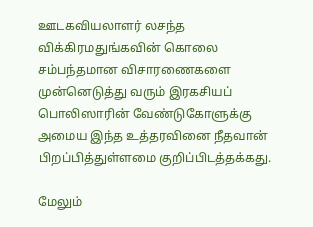ஊடகவியலாளர் லசந்த விக்கிரமதுங்கவின் கொலை சம்பந்தமான விசாரணைகளை முன்னெடுத்து வரும் இரகசியப் பொலிஸாரின் வேண்டுகோளுக்கு அமைய இந்த உத்தரவினை நீதவான் பிறப்பித்துள்ளமை குறிப்பிடத்தக்கது.

மேலும்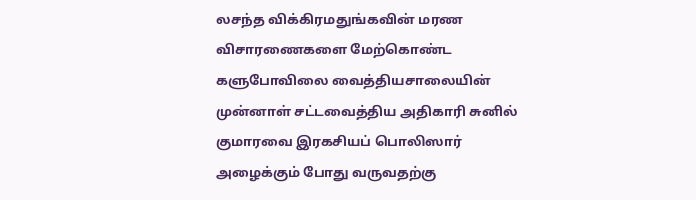லசந்த விக்கிரமதுங்கவின் மரண விசாரணைகளை மேற்கொண்ட களுபோவிலை வைத்தியசாலையின் முன்னாள் சட்டவைத்திய அதிகாரி சுனில் குமாரவை இரகசியப் பொலிஸார் அழைக்கும் போது வருவதற்கு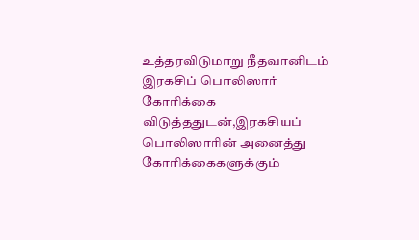உத்தரவிடுமாறு நீதவானிடம் இரகசிப் பொலிஸார் கோரிக்கை விடுத்ததுடன்,இரகசியப் பொலிஸாரின் அனைத்து கோரிக்கைகளுக்கும்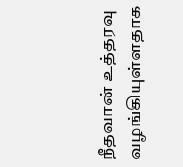நீதவான் உத்தரவு வழங்கியுள்ளதாக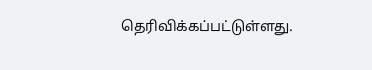தெரிவிக்கப்பட்டுள்ளது.